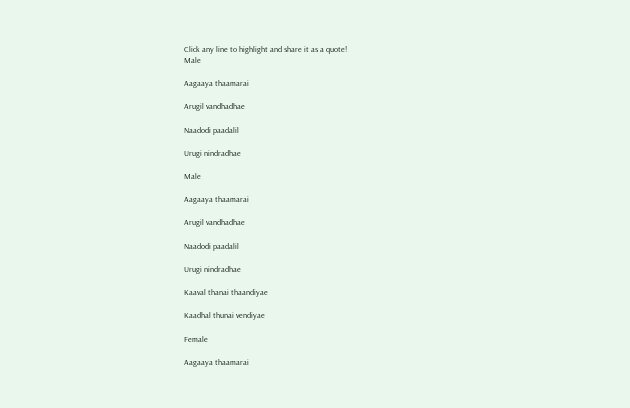Click any line to highlight and share it as a quote!
Male

Aagaaya thaamarai

Arugil vandhadhae

Naadodi paadalil

Urugi nindradhae

Male

Aagaaya thaamarai

Arugil vandhadhae

Naadodi paadalil

Urugi nindradhae

Kaaval thanai thaandiyae

Kaadhal thunai vendiyae

Female

Aagaaya thaamarai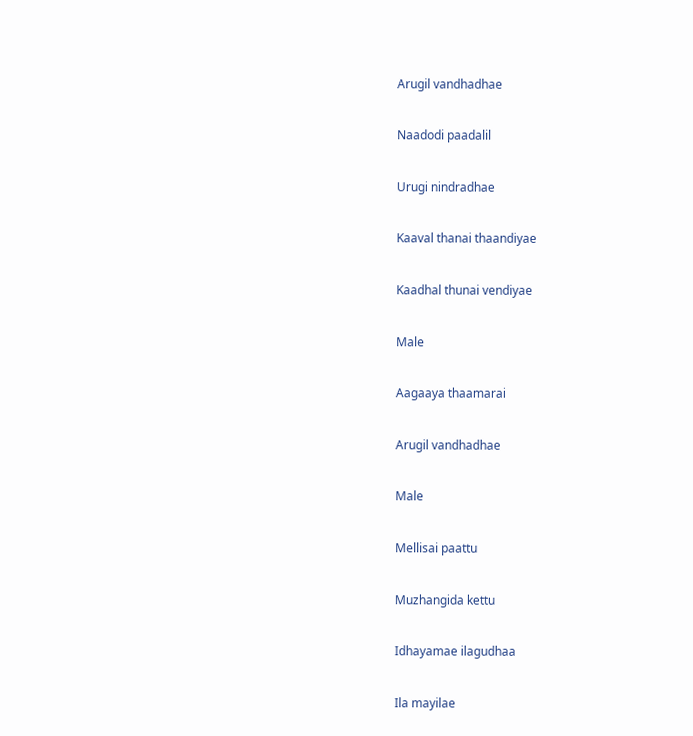Arugil vandhadhae

Naadodi paadalil

Urugi nindradhae

Kaaval thanai thaandiyae

Kaadhal thunai vendiyae

Male

Aagaaya thaamarai

Arugil vandhadhae

Male

Mellisai paattu

Muzhangida kettu

Idhayamae ilagudhaa

Ila mayilae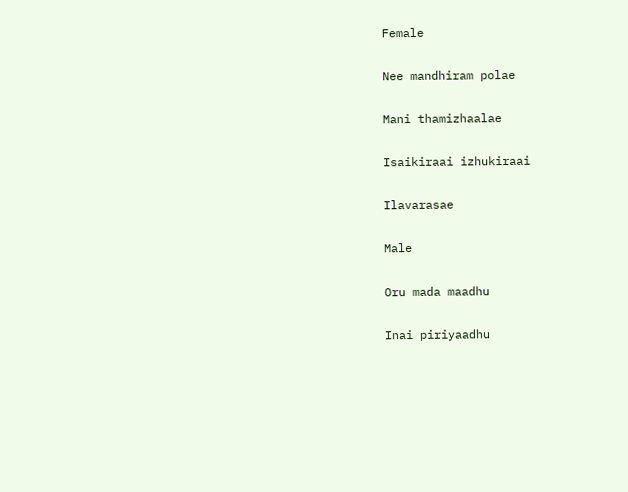Female

Nee mandhiram polae

Mani thamizhaalae

Isaikiraai izhukiraai

Ilavarasae

Male

Oru mada maadhu

Inai piriyaadhu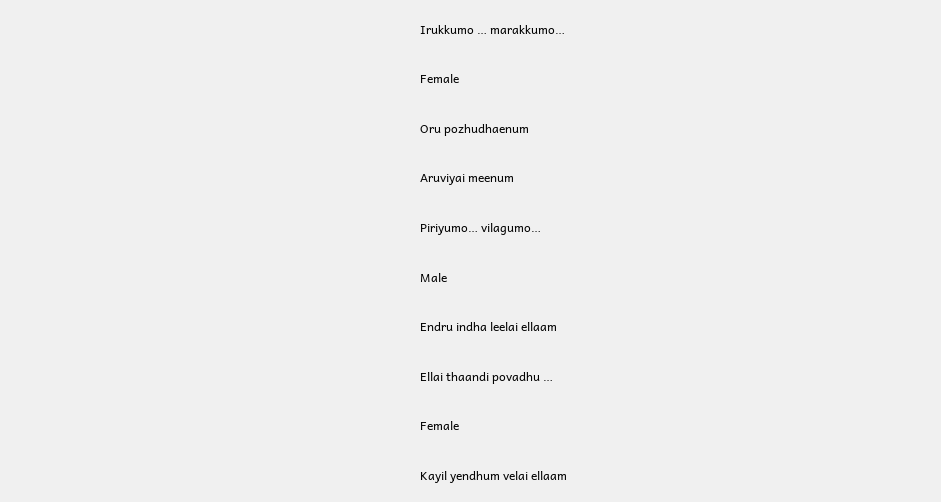Irukkumo … marakkumo…

Female

Oru pozhudhaenum

Aruviyai meenum

Piriyumo… vilagumo…

Male

Endru indha leelai ellaam

Ellai thaandi povadhu …

Female

Kayil yendhum velai ellaam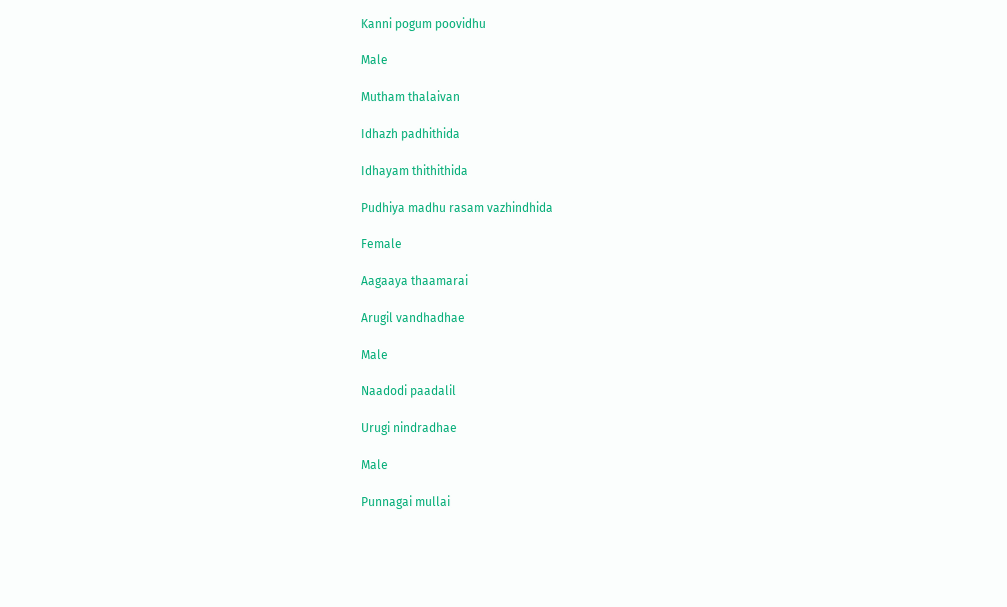Kanni pogum poovidhu

Male

Mutham thalaivan

Idhazh padhithida

Idhayam thithithida

Pudhiya madhu rasam vazhindhida

Female

Aagaaya thaamarai

Arugil vandhadhae

Male

Naadodi paadalil

Urugi nindradhae

Male

Punnagai mullai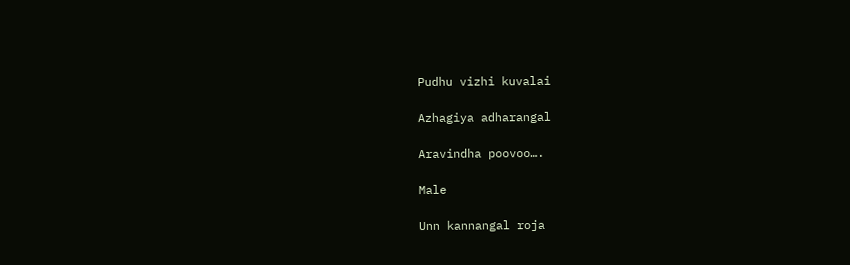Pudhu vizhi kuvalai

Azhagiya adharangal

Aravindha poovoo….

Male

Unn kannangal roja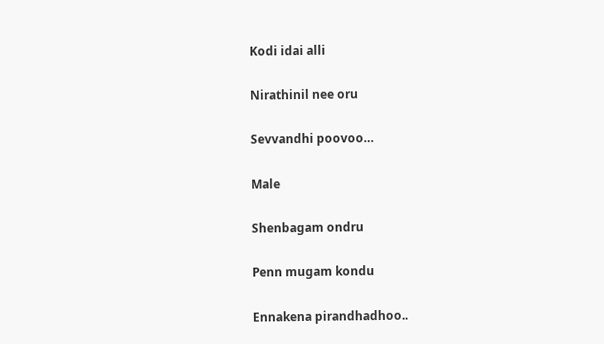Kodi idai alli

Nirathinil nee oru

Sevvandhi poovoo…

Male

Shenbagam ondru

Penn mugam kondu

Ennakena pirandhadhoo..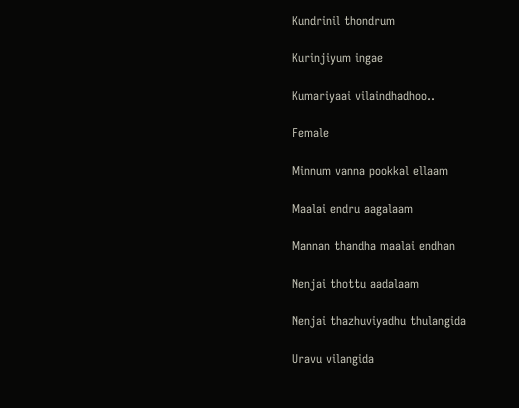Kundrinil thondrum

Kurinjiyum ingae

Kumariyaai vilaindhadhoo..

Female

Minnum vanna pookkal ellaam

Maalai endru aagalaam

Mannan thandha maalai endhan

Nenjai thottu aadalaam

Nenjai thazhuviyadhu thulangida

Uravu vilangida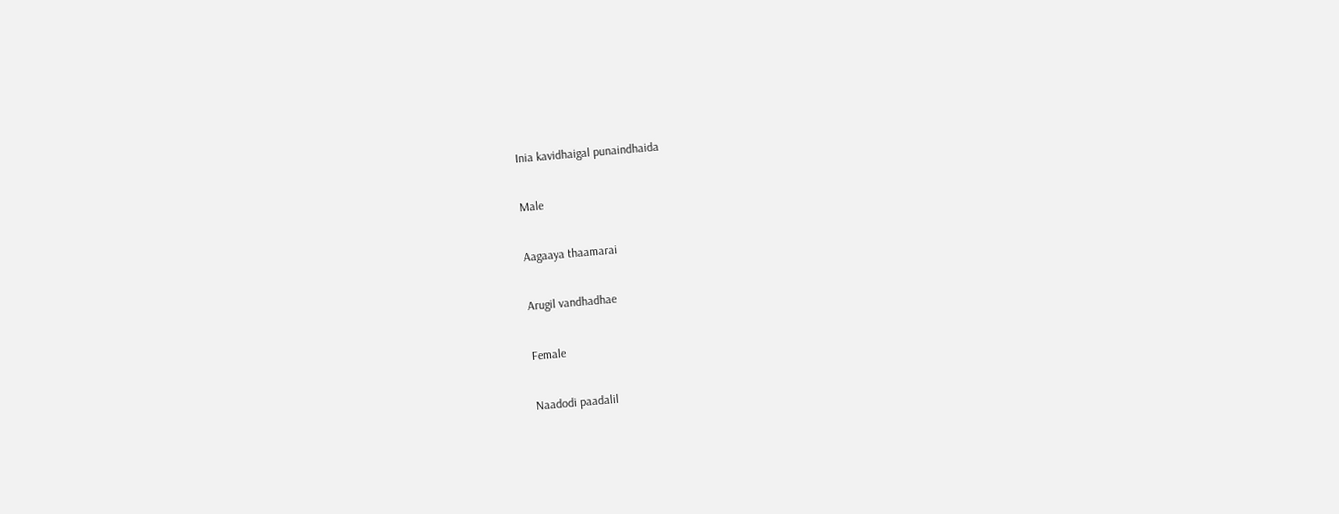Inia kavidhaigal punaindhaida

Male

Aagaaya thaamarai

Arugil vandhadhae

Female

Naadodi paadalil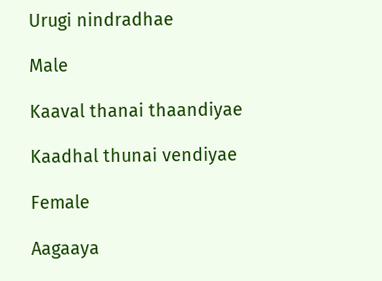Urugi nindradhae

Male

Kaaval thanai thaandiyae

Kaadhal thunai vendiyae

Female

Aagaaya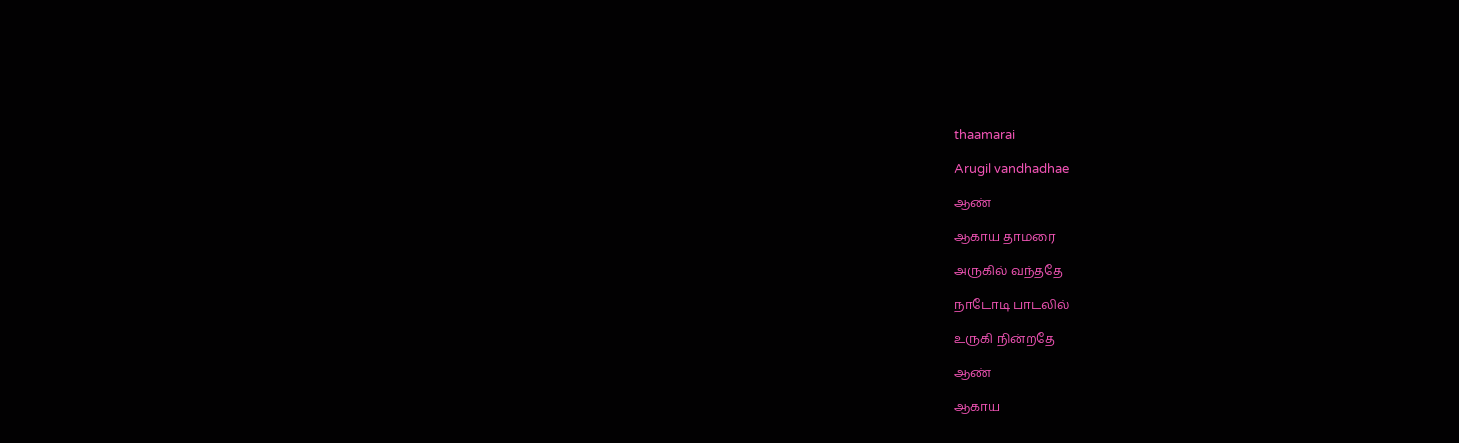thaamarai

Arugil vandhadhae

ஆண்

ஆகாய தாமரை

அருகில் வந்ததே

நாடோடி பாடலில்

உருகி நின்றதே

ஆண்

ஆகாய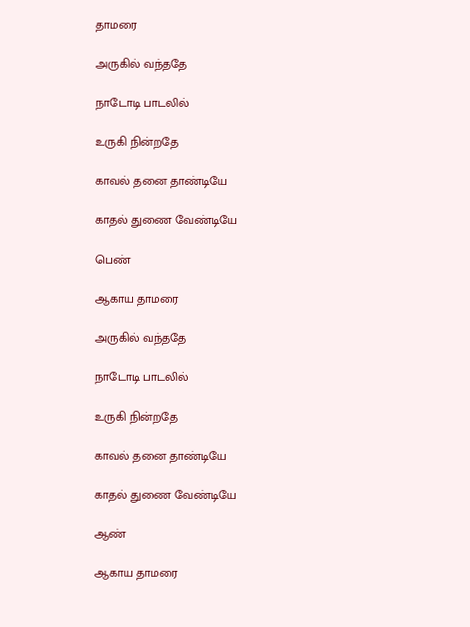தாமரை

அருகில் வந்ததே

நாடோடி பாடலில்

உருகி நின்றதே

காவல் தனை தாண்டியே

காதல் துணை வேண்டியே

பெண்

ஆகாய தாமரை

அருகில் வந்ததே

நாடோடி பாடலில்

உருகி நின்றதே

காவல் தனை தாண்டியே

காதல் துணை வேண்டியே

ஆண்

ஆகாய தாமரை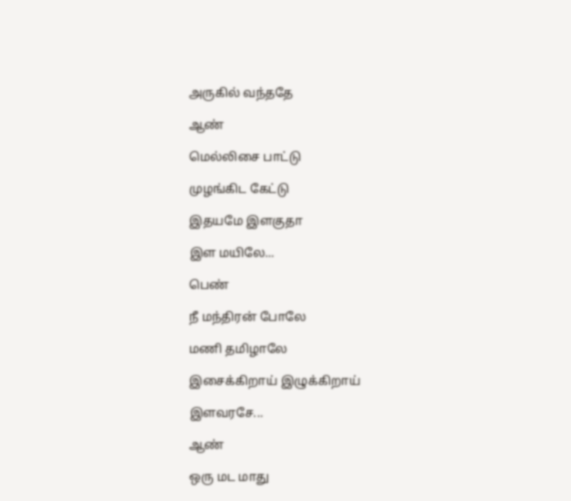அருகில் வந்ததே

ஆண்

மெல்லிசை பாட்டு

முழங்கிட கேட்டு

இதயமே இளகுதா

இள மயிலே...

பெண்

நீ மந்திரன் போலே

மணி தமிழாலே

இசைக்கிறாய் இழுக்கிறாய்

இளவரசே...

ஆண்

ஒரு மட மாது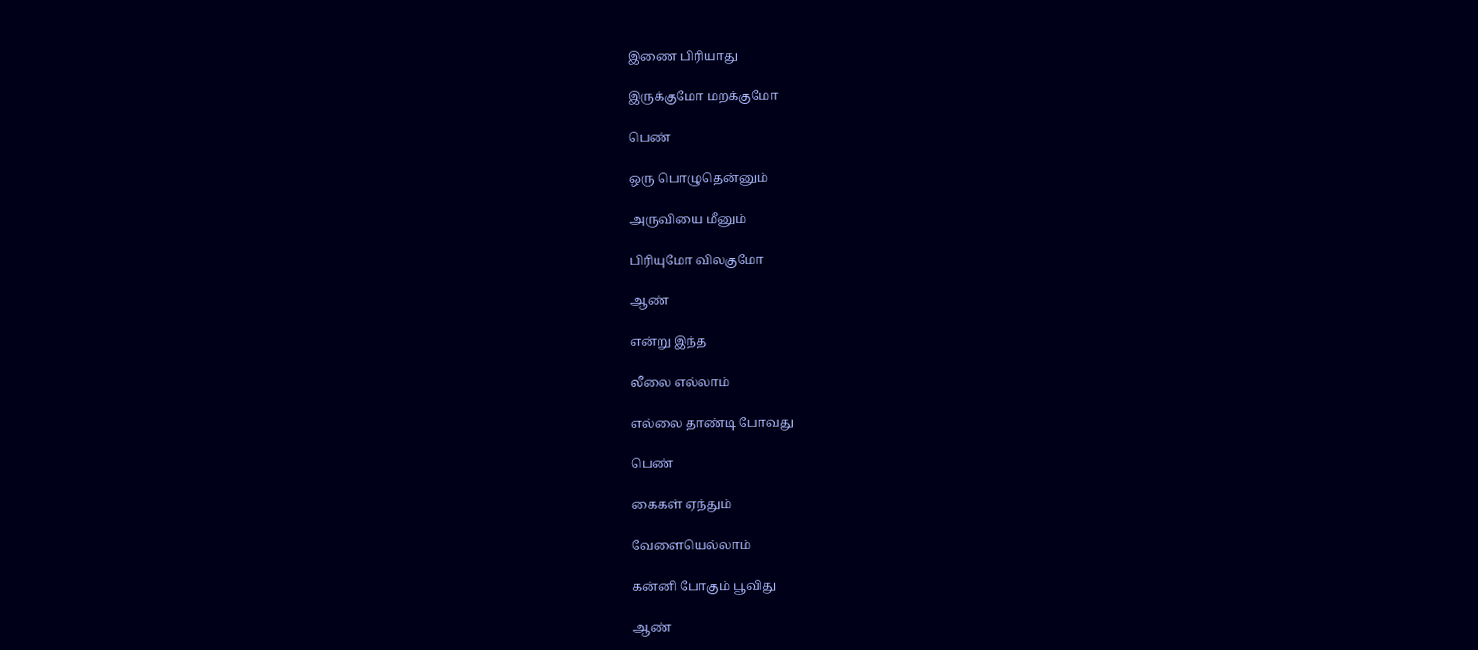இணை பிரியாது

இருக்குமோ மறக்குமோ

பெண்

ஒரு பொழுதென்னும்

அருவியை மீனும்

பிரியுமோ விலகுமோ

ஆண்

என்று இந்த

லீலை எல்லாம்

எல்லை தாண்டி போவது

பெண்

கைகள் ஏந்தும்

வேளையெல்லாம்

கன்னி போகும் பூவிது

ஆண்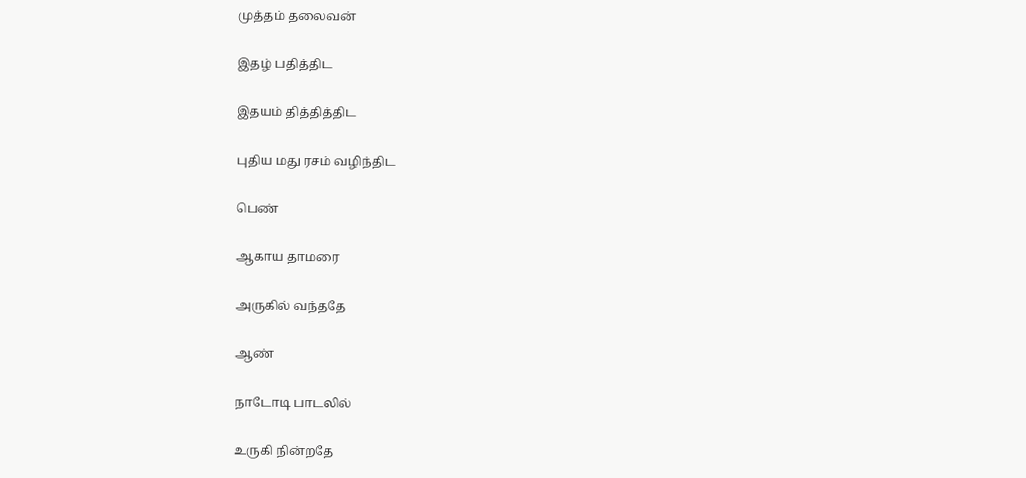முத்தம் தலைவன்

இதழ் பதித்திட

இதயம் தித்தித்திட

புதிய மது ரசம் வழிந்திட

பெண்

ஆகாய தாமரை

அருகில் வந்ததே

ஆண்

நாடோடி பாடலில்

உருகி நின்றதே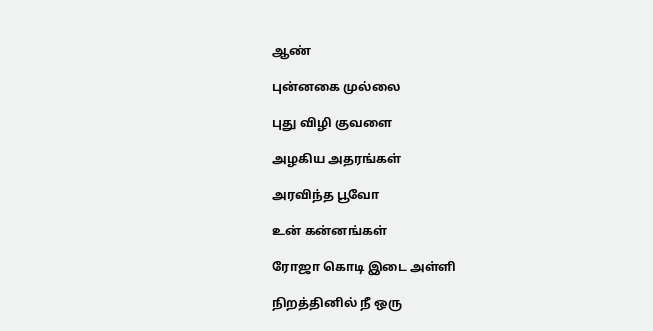ஆண்

புன்னகை முல்லை

புது விழி குவளை

அழகிய அதரங்கள்

அரவிந்த பூவோ

உன் கன்னங்கள்

ரோஜா கொடி இடை அள்ளி

நிறத்தினில் நீ ஒரு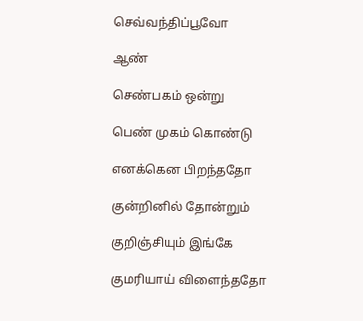செவ்வந்திப்பூவோ

ஆண்

செண்பகம் ஒன்று

பெண் முகம் கொண்டு

எனக்கென பிறந்ததோ

குன்றினில் தோன்றும்

குறிஞ்சியும் இங்கே

குமரியாய் விளைந்ததோ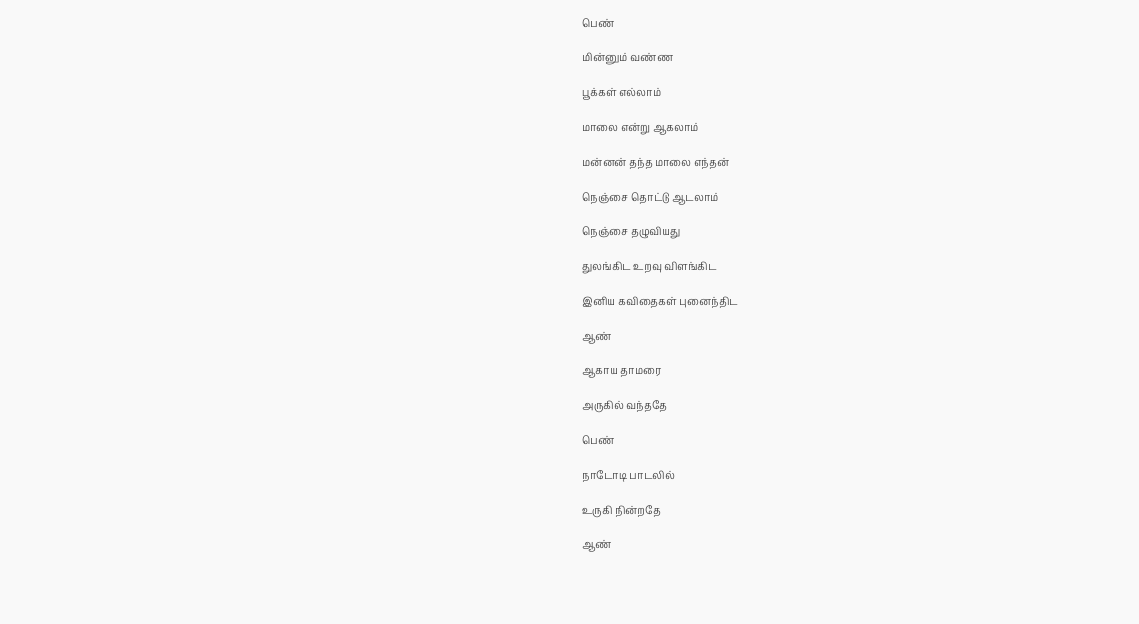பெண்

மின்னும் வண்ண

பூக்கள் எல்லாம்

மாலை என்று ஆகலாம்

மன்னன் தந்த மாலை எந்தன்

நெஞ்சை தொட்டு ஆடலாம்

நெஞ்சை தழுவியது

துலங்கிட உறவு விளங்கிட

இனிய கவிதைகள் புனைந்திட

ஆண்

ஆகாய தாமரை

அருகில் வந்ததே

பெண்

நாடோடி பாடலில்

உருகி நின்றதே

ஆண்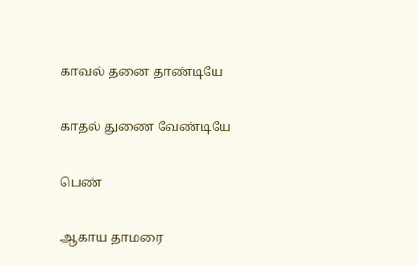காவல் தனை தாண்டியே

காதல் துணை வேண்டியே

பெண்

ஆகாய தாமரை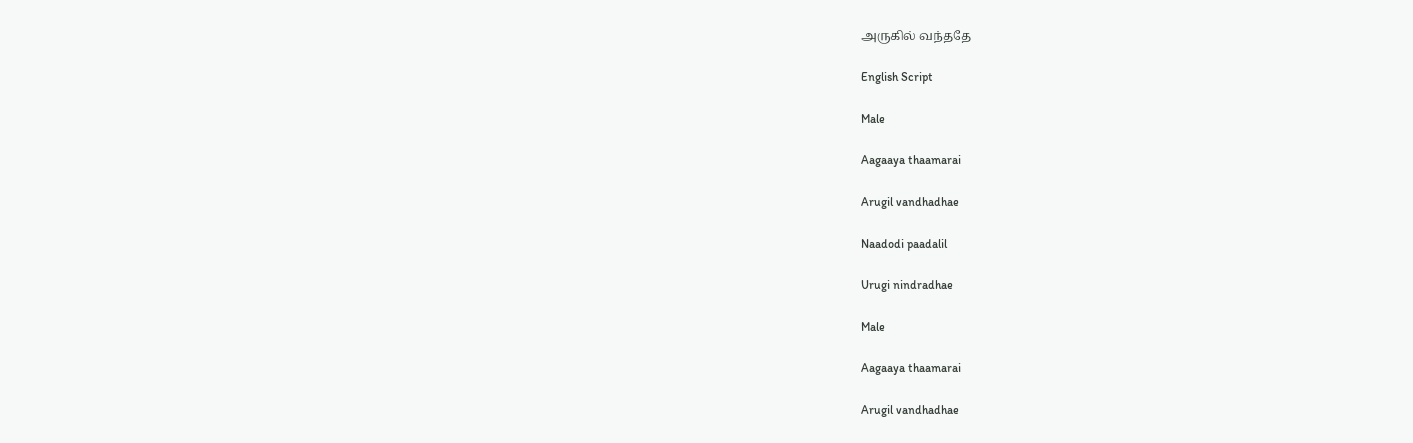அருகில் வந்ததே

English Script

Male

Aagaaya thaamarai

Arugil vandhadhae

Naadodi paadalil

Urugi nindradhae

Male

Aagaaya thaamarai

Arugil vandhadhae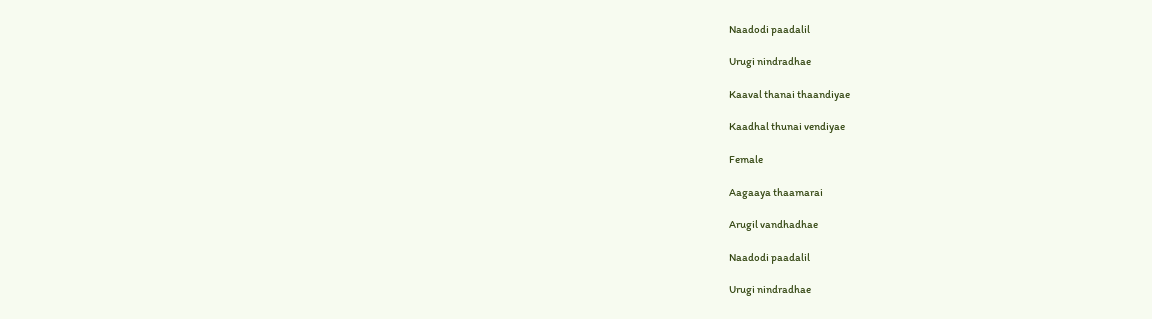Naadodi paadalil

Urugi nindradhae

Kaaval thanai thaandiyae

Kaadhal thunai vendiyae

Female

Aagaaya thaamarai

Arugil vandhadhae

Naadodi paadalil

Urugi nindradhae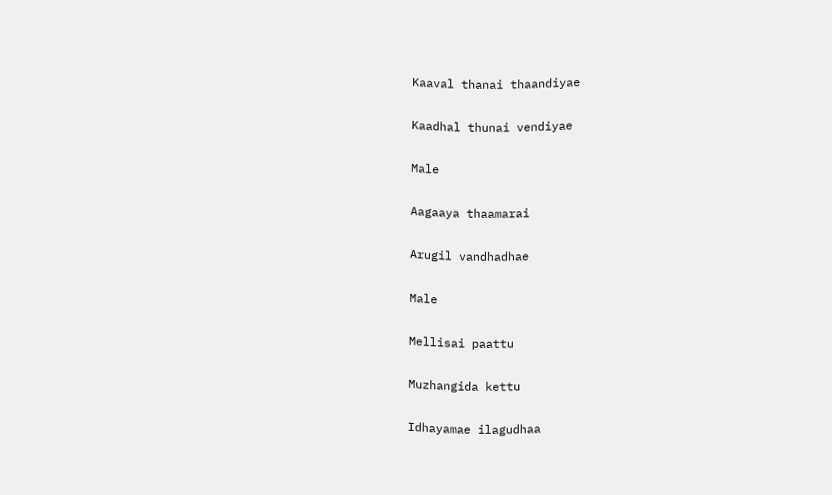Kaaval thanai thaandiyae

Kaadhal thunai vendiyae

Male

Aagaaya thaamarai

Arugil vandhadhae

Male

Mellisai paattu

Muzhangida kettu

Idhayamae ilagudhaa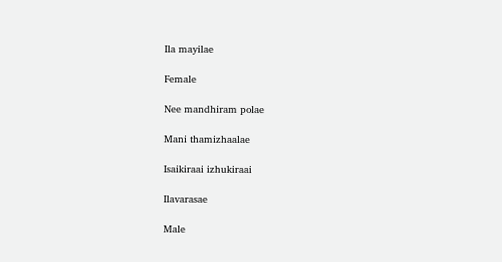Ila mayilae

Female

Nee mandhiram polae

Mani thamizhaalae

Isaikiraai izhukiraai

Ilavarasae

Male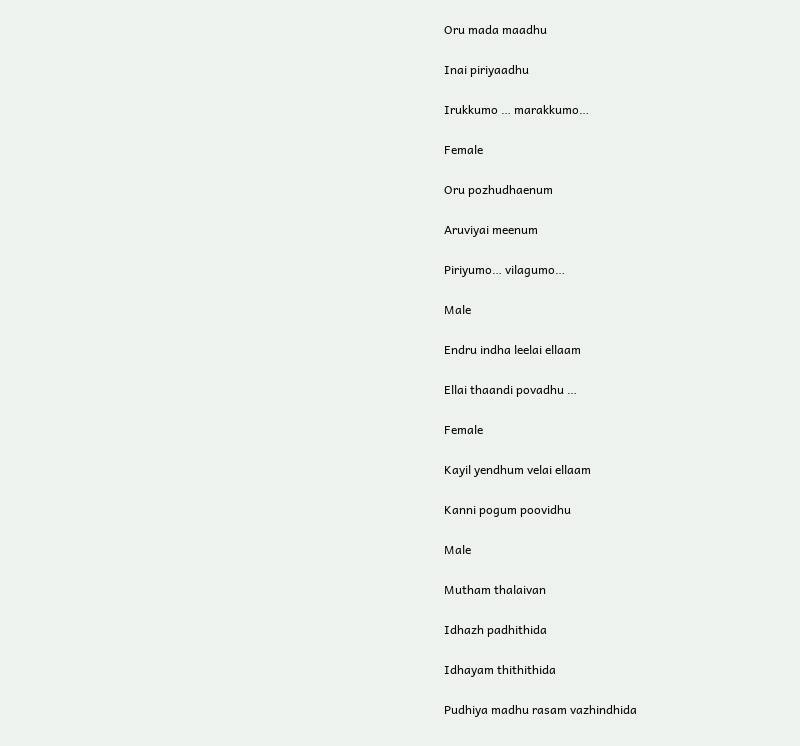Oru mada maadhu

Inai piriyaadhu

Irukkumo … marakkumo…

Female

Oru pozhudhaenum

Aruviyai meenum

Piriyumo… vilagumo…

Male

Endru indha leelai ellaam

Ellai thaandi povadhu …

Female

Kayil yendhum velai ellaam

Kanni pogum poovidhu

Male

Mutham thalaivan

Idhazh padhithida

Idhayam thithithida

Pudhiya madhu rasam vazhindhida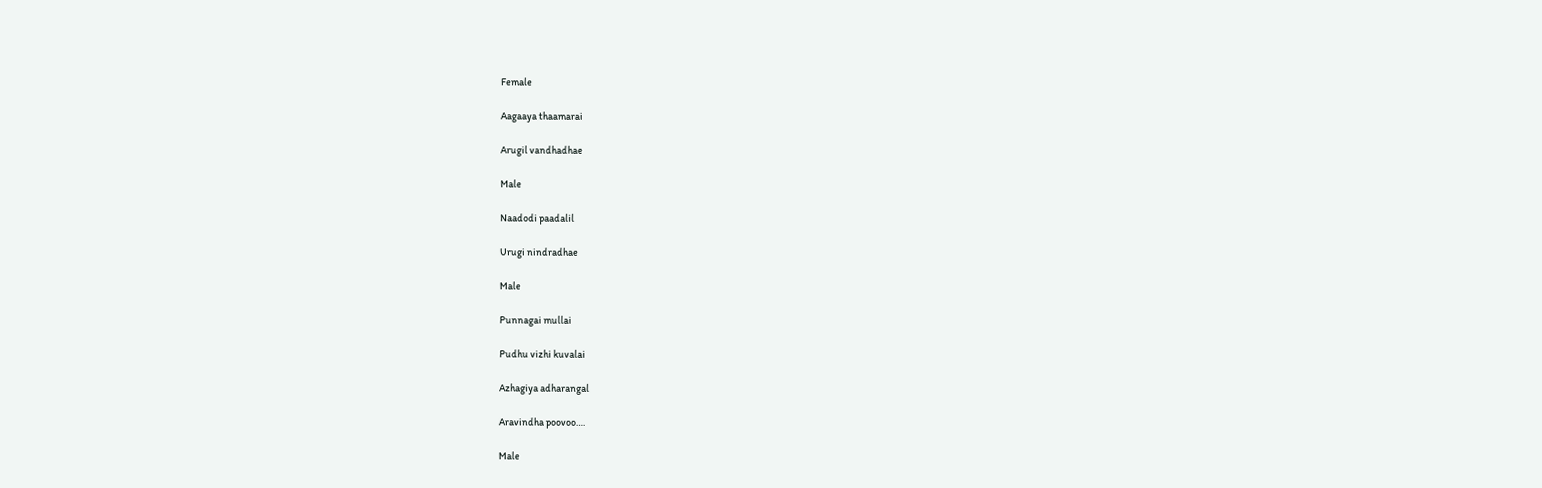Female

Aagaaya thaamarai

Arugil vandhadhae

Male

Naadodi paadalil

Urugi nindradhae

Male

Punnagai mullai

Pudhu vizhi kuvalai

Azhagiya adharangal

Aravindha poovoo….

Male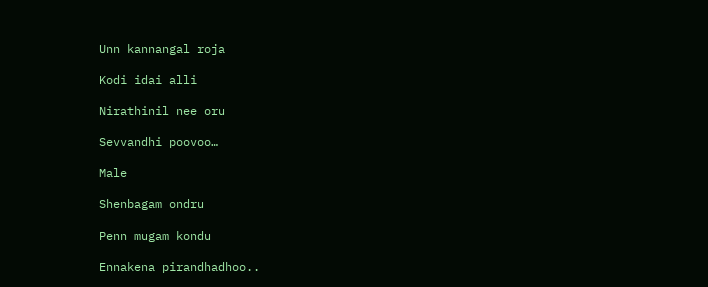Unn kannangal roja

Kodi idai alli

Nirathinil nee oru

Sevvandhi poovoo…

Male

Shenbagam ondru

Penn mugam kondu

Ennakena pirandhadhoo..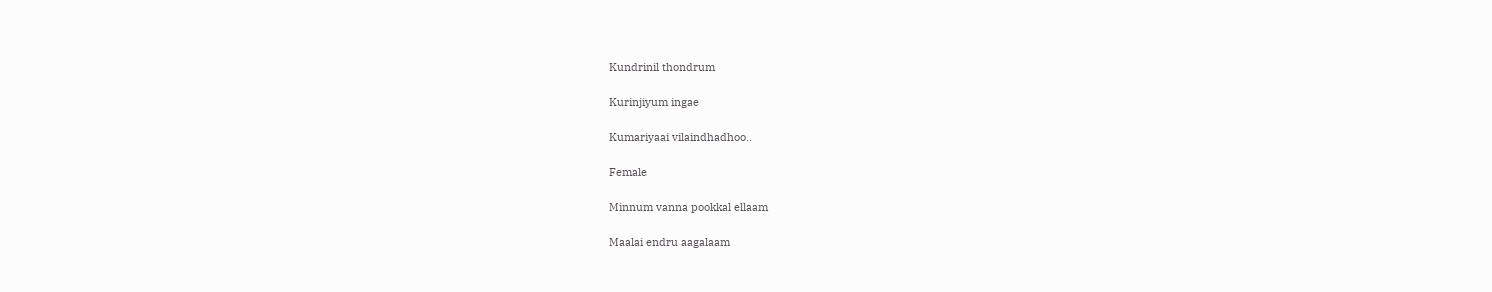Kundrinil thondrum

Kurinjiyum ingae

Kumariyaai vilaindhadhoo..

Female

Minnum vanna pookkal ellaam

Maalai endru aagalaam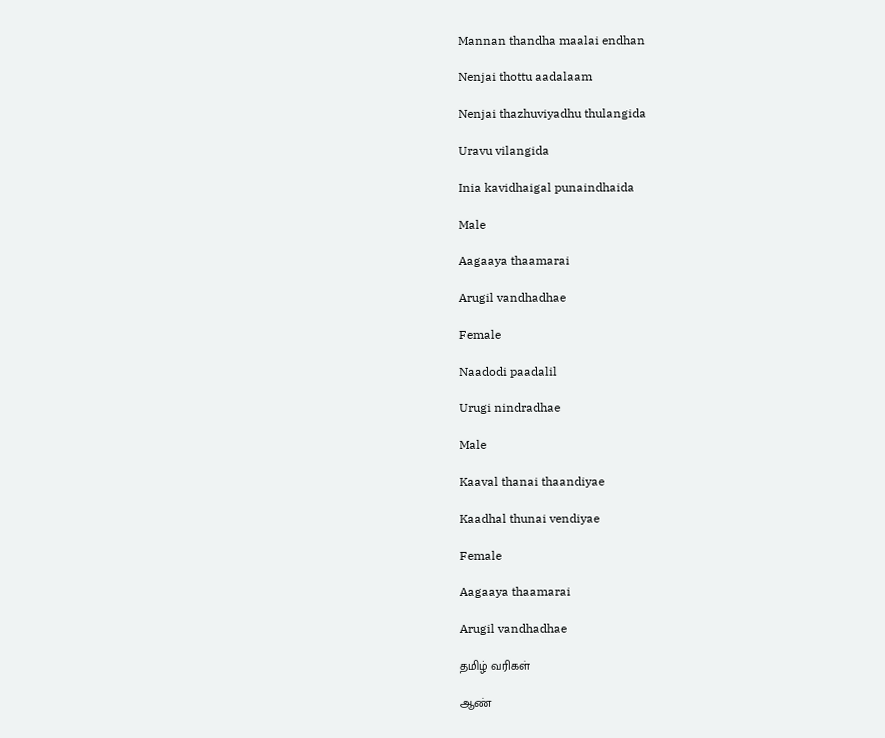Mannan thandha maalai endhan

Nenjai thottu aadalaam

Nenjai thazhuviyadhu thulangida

Uravu vilangida

Inia kavidhaigal punaindhaida

Male

Aagaaya thaamarai

Arugil vandhadhae

Female

Naadodi paadalil

Urugi nindradhae

Male

Kaaval thanai thaandiyae

Kaadhal thunai vendiyae

Female

Aagaaya thaamarai

Arugil vandhadhae

தமிழ் வரிகள்

ஆண்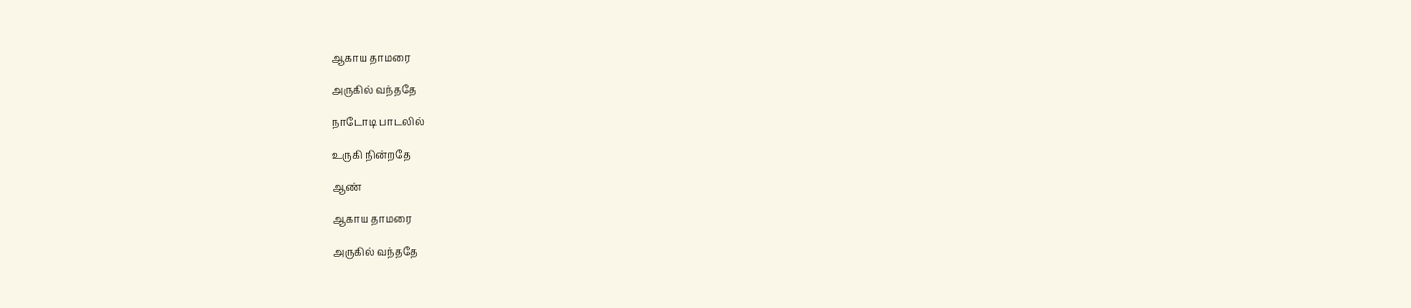ஆகாய தாமரை

அருகில் வந்ததே

நாடோடி பாடலில்

உருகி நின்றதே

ஆண்

ஆகாய தாமரை

அருகில் வந்ததே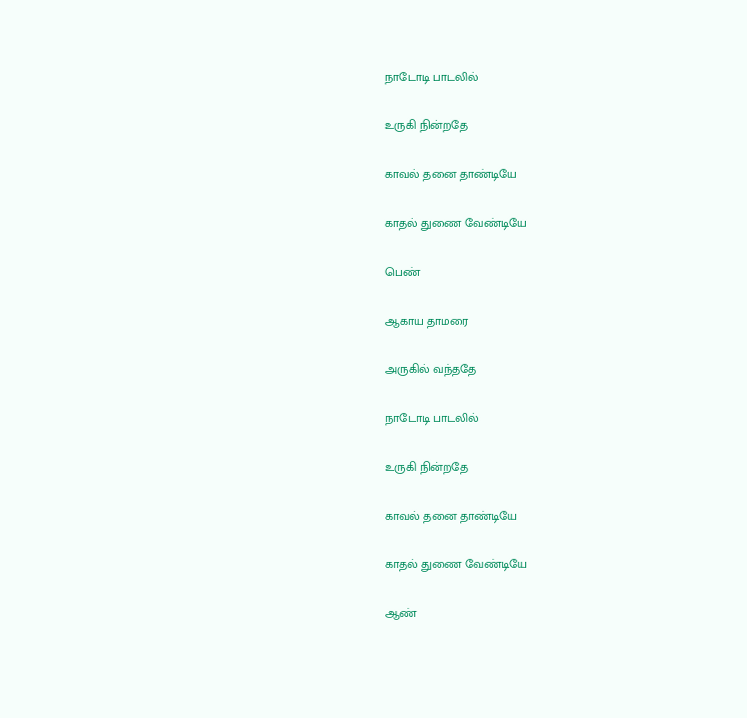நாடோடி பாடலில்

உருகி நின்றதே

காவல் தனை தாண்டியே

காதல் துணை வேண்டியே

பெண்

ஆகாய தாமரை

அருகில் வந்ததே

நாடோடி பாடலில்

உருகி நின்றதே

காவல் தனை தாண்டியே

காதல் துணை வேண்டியே

ஆண்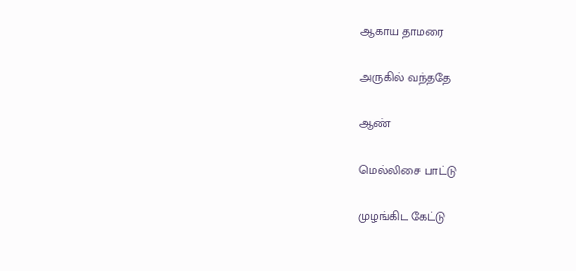ஆகாய தாமரை

அருகில் வந்ததே

ஆண்

மெல்லிசை பாட்டு

முழங்கிட கேட்டு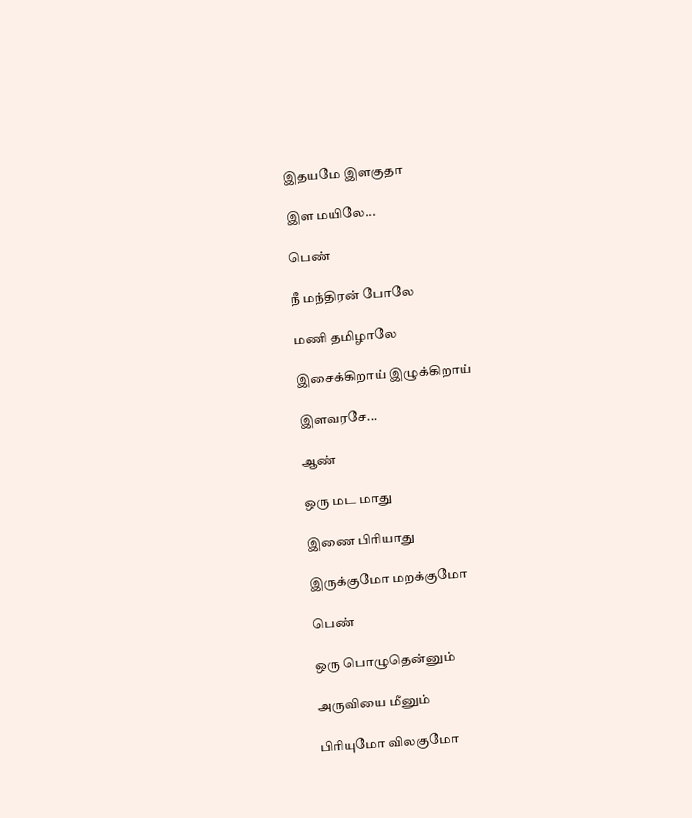இதயமே இளகுதா

இள மயிலே...

பெண்

நீ மந்திரன் போலே

மணி தமிழாலே

இசைக்கிறாய் இழுக்கிறாய்

இளவரசே...

ஆண்

ஒரு மட மாது

இணை பிரியாது

இருக்குமோ மறக்குமோ

பெண்

ஒரு பொழுதென்னும்

அருவியை மீனும்

பிரியுமோ விலகுமோ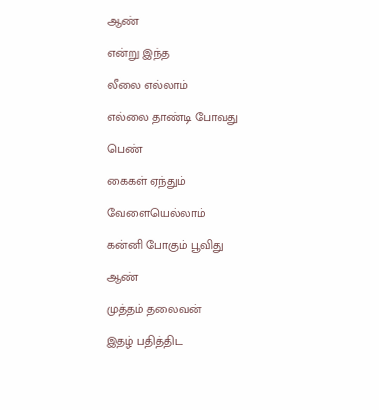ஆண்

என்று இந்த

லீலை எல்லாம்

எல்லை தாண்டி போவது

பெண்

கைகள் ஏந்தும்

வேளையெல்லாம்

கன்னி போகும் பூவிது

ஆண்

முத்தம் தலைவன்

இதழ் பதித்திட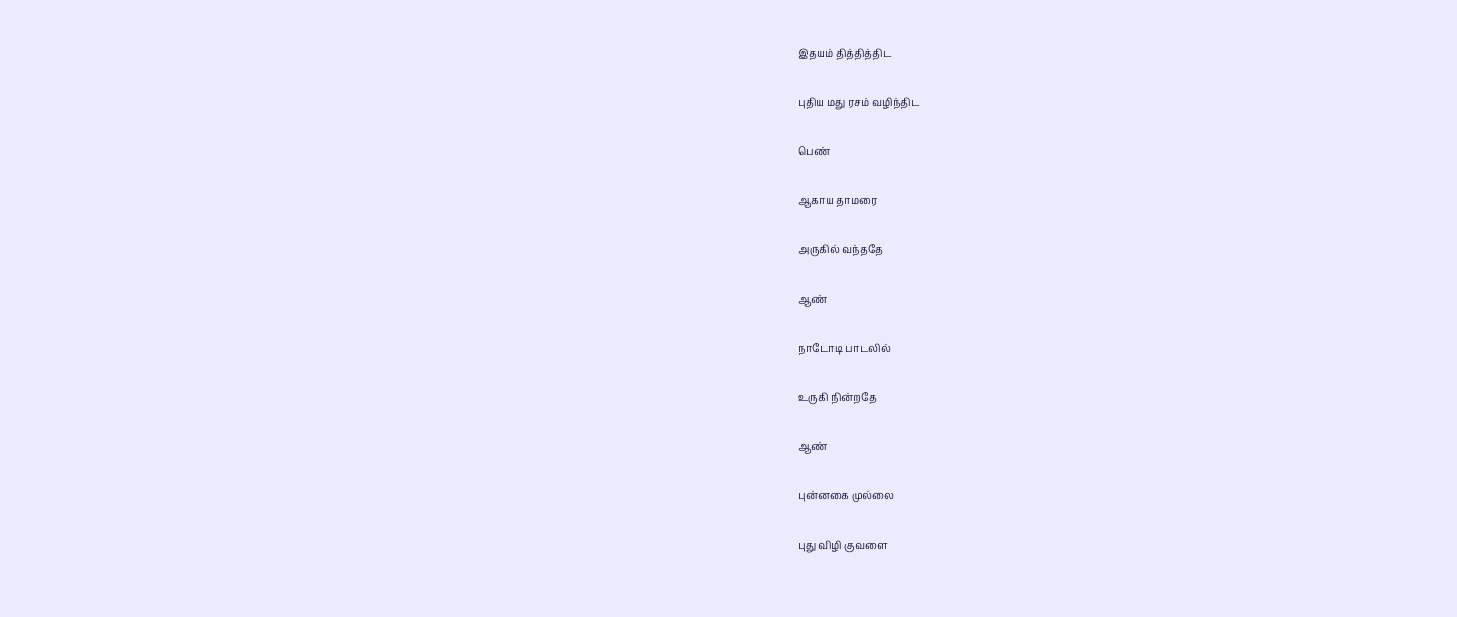இதயம் தித்தித்திட

புதிய மது ரசம் வழிந்திட

பெண்

ஆகாய தாமரை

அருகில் வந்ததே

ஆண்

நாடோடி பாடலில்

உருகி நின்றதே

ஆண்

புன்னகை முல்லை

புது விழி குவளை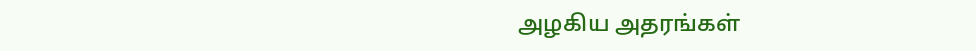அழகிய அதரங்கள்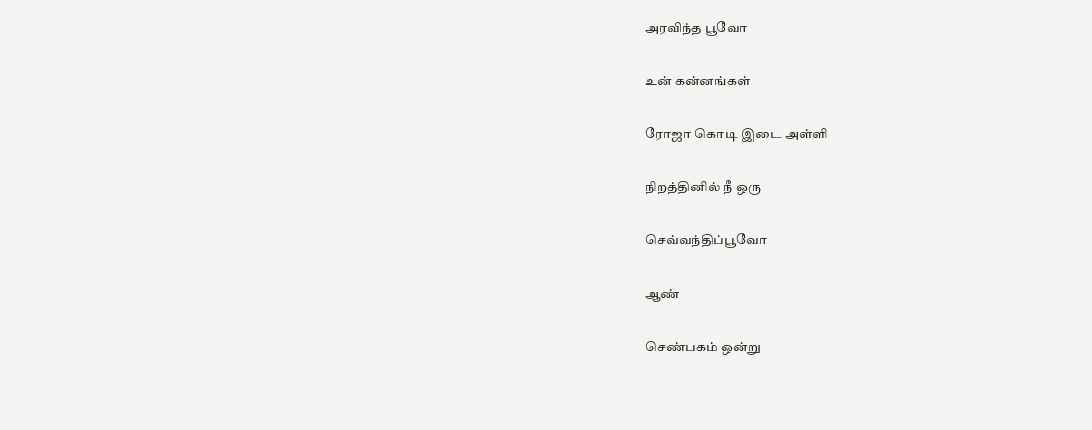அரவிந்த பூவோ

உன் கன்னங்கள்

ரோஜா கொடி இடை அள்ளி

நிறத்தினில் நீ ஒரு

செவ்வந்திப்பூவோ

ஆண்

செண்பகம் ஒன்று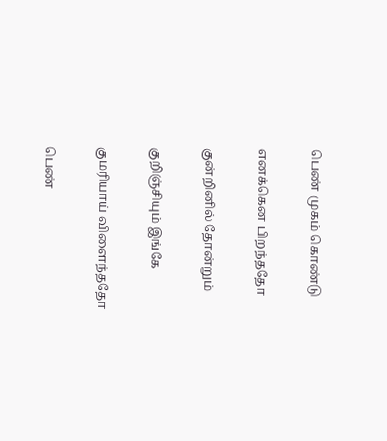பெண் முகம் கொண்டு

எனக்கென பிறந்ததோ

குன்றினில் தோன்றும்

குறிஞ்சியும் இங்கே

குமரியாய் விளைந்ததோ

பெண்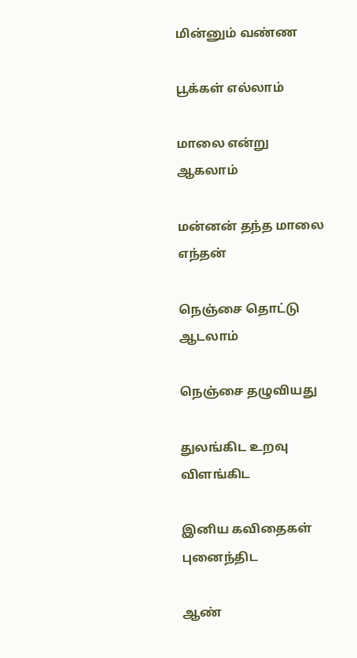மின்னும் வண்ண

பூக்கள் எல்லாம்

மாலை என்று ஆகலாம்

மன்னன் தந்த மாலை எந்தன்

நெஞ்சை தொட்டு ஆடலாம்

நெஞ்சை தழுவியது

துலங்கிட உறவு விளங்கிட

இனிய கவிதைகள் புனைந்திட

ஆண்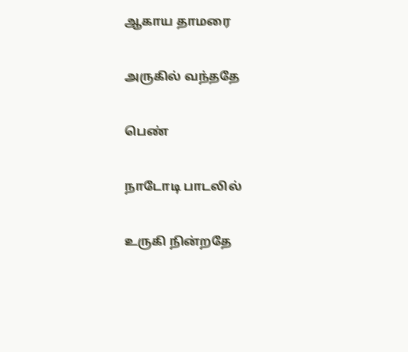ஆகாய தாமரை

அருகில் வந்ததே

பெண்

நாடோடி பாடலில்

உருகி நின்றதே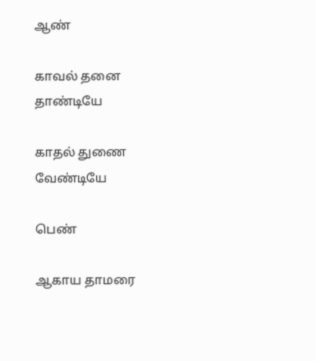ஆண்

காவல் தனை தாண்டியே

காதல் துணை வேண்டியே

பெண்

ஆகாய தாமரை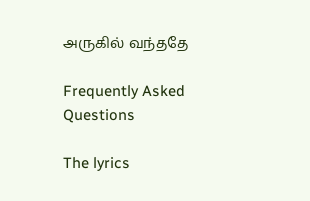அருகில் வந்ததே

Frequently Asked Questions

The lyrics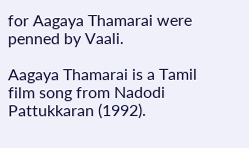for Aagaya Thamarai were penned by Vaali.

Aagaya Thamarai is a Tamil film song from Nadodi Pattukkaran (1992).